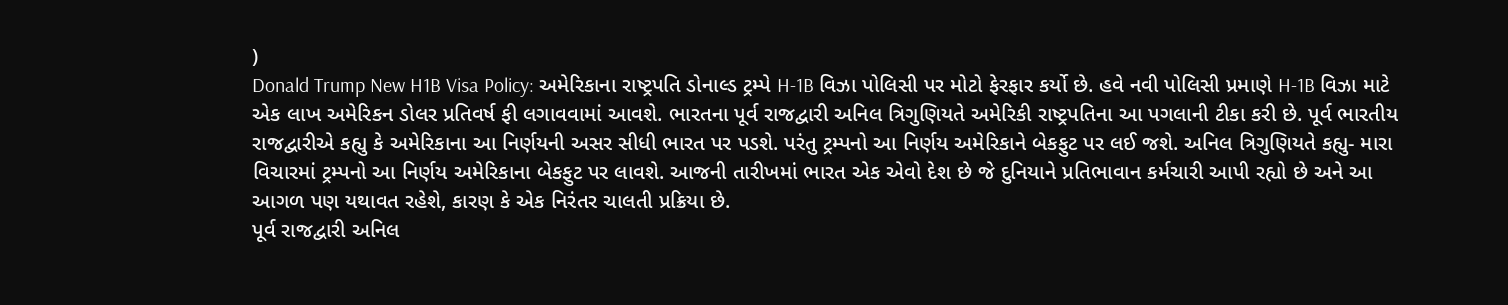)
Donald Trump New H1B Visa Policy: અમેરિકાના રાષ્ટ્રપતિ ડોનાલ્ડ ટ્રમ્પે H-1B વિઝા પોલિસી પર મોટો ફેરફાર કર્યો છે. હવે નવી પોલિસી પ્રમાણે H-1B વિઝા માટે એક લાખ અમેરિકન ડોલર પ્રતિવર્ષ ફી લગાવવામાં આવશે. ભારતના પૂર્વ રાજદ્વારી અનિલ ત્રિગુણિયતે અમેરિકી રાષ્ટ્રપતિના આ પગલાની ટીકા કરી છે. પૂર્વ ભારતીય રાજદ્વારીએ કહ્યુ કે અમેરિકાના આ નિર્ણયની અસર સીધી ભારત પર પડશે. પરંતુ ટ્રમ્પનો આ નિર્ણય અમેરિકાને બેકફુટ પર લઈ જશે. અનિલ ત્રિગુણિયતે કહ્યુ- મારા વિચારમાં ટ્રમ્પનો આ નિર્ણય અમેરિકાના બેકફુટ પર લાવશે. આજની તારીખમાં ભારત એક એવો દેશ છે જે દુનિયાને પ્રતિભાવાન કર્મચારી આપી રહ્યો છે અને આ આગળ પણ યથાવત રહેશે, કારણ કે એક નિરંતર ચાલતી પ્રક્રિયા છે.
પૂર્વ રાજદ્વારી અનિલ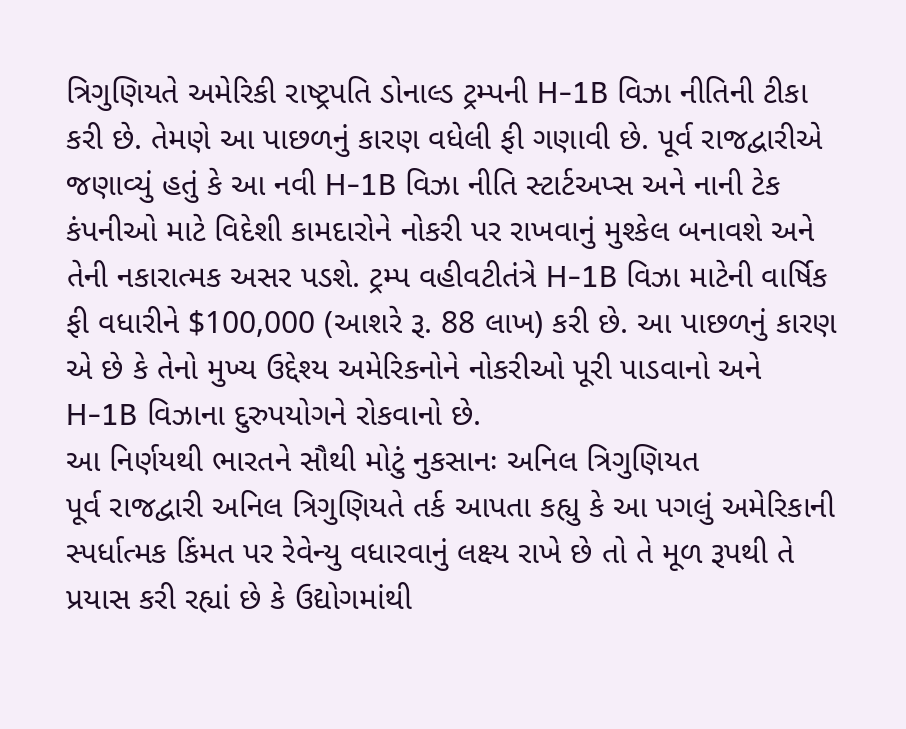ત્રિગુણિયતે અમેરિકી રાષ્ટ્રપતિ ડોનાલ્ડ ટ્રમ્પની H-1B વિઝા નીતિની ટીકા કરી છે. તેમણે આ પાછળનું કારણ વધેલી ફી ગણાવી છે. પૂર્વ રાજદ્વારીએ જણાવ્યું હતું કે આ નવી H-1B વિઝા નીતિ સ્ટાર્ટઅપ્સ અને નાની ટેક કંપનીઓ માટે વિદેશી કામદારોને નોકરી પર રાખવાનું મુશ્કેલ બનાવશે અને તેની નકારાત્મક અસર પડશે. ટ્રમ્પ વહીવટીતંત્રે H-1B વિઝા માટેની વાર્ષિક ફી વધારીને $100,000 (આશરે રૂ. 88 લાખ) કરી છે. આ પાછળનું કારણ એ છે કે તેનો મુખ્ય ઉદ્દેશ્ય અમેરિકનોને નોકરીઓ પૂરી પાડવાનો અને H-1B વિઝાના દુરુપયોગને રોકવાનો છે.
આ નિર્ણયથી ભારતને સૌથી મોટું નુકસાનઃ અનિલ ત્રિગુણિયત
પૂર્વ રાજદ્વારી અનિલ ત્રિગુણિયતે તર્ક આપતા કહ્યુ કે આ પગલું અમેરિકાની સ્પર્ધાત્મક કિંમત પર રેવેન્યુ વધારવાનું લક્ષ્ય રાખે છે તો તે મૂળ રૂપથી તે પ્રયાસ કરી રહ્યાં છે કે ઉદ્યોગમાંથી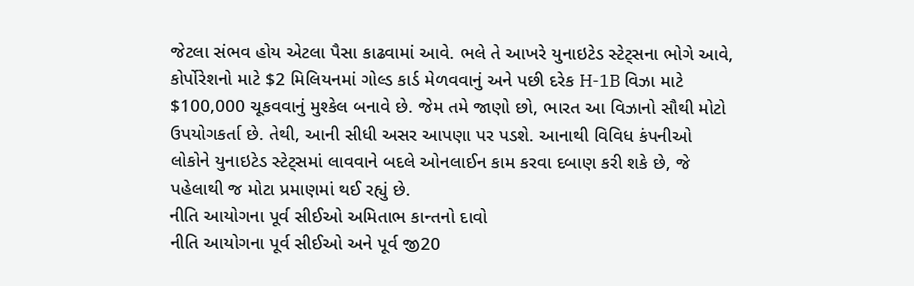જેટલા સંભવ હોય એટલા પૈસા કાઢવામાં આવે. ભલે તે આખરે યુનાઇટેડ સ્ટેટ્સના ભોગે આવે, કોર્પોરેશનો માટે $2 મિલિયનમાં ગોલ્ડ કાર્ડ મેળવવાનું અને પછી દરેક H-1B વિઝા માટે $100,000 ચૂકવવાનું મુશ્કેલ બનાવે છે. જેમ તમે જાણો છો, ભારત આ વિઝાનો સૌથી મોટો ઉપયોગકર્તા છે. તેથી, આની સીધી અસર આપણા પર પડશે. આનાથી વિવિધ કંપનીઓ લોકોને યુનાઇટેડ સ્ટેટ્સમાં લાવવાને બદલે ઓનલાઈન કામ કરવા દબાણ કરી શકે છે, જે પહેલાથી જ મોટા પ્રમાણમાં થઈ રહ્યું છે.
નીતિ આયોગના પૂર્વ સીઈઓ અમિતાભ કાન્તનો દાવો
નીતિ આયોગના પૂર્વ સીઈઓ અને પૂર્વ જી20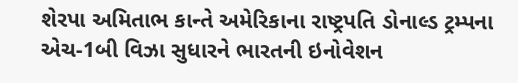શેરપા અમિતાભ કાન્તે અમેરિકાના રાષ્ટ્રપતિ ડોનાલ્ડ ટ્રમ્પના એચ-1બી વિઝા સુધારને ભારતની ઇનોવેશન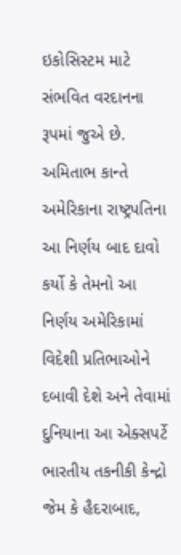ઇકોસિસ્ટમ માટે સંભવિત વરદાનના રૂપમાં જુએ છે. અમિતાભ કાન્તે અમેરિકાના રાષ્ટ્રપતિના આ નિર્ણય બાદ દાવો કર્યો કે તેમનો આ નિર્ણય અમેરિકામાં વિદેશી પ્રતિભાઓને દબાવી દેશે અને તેવામાં દુનિયાના આ એક્સપર્ટે ભારતીય તકનીકી કેન્દ્રો જેમ કે હૈદરાબાદ,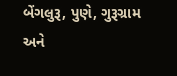બેંગલુરૂ, પુણે, ગુરૂગ્રામ અને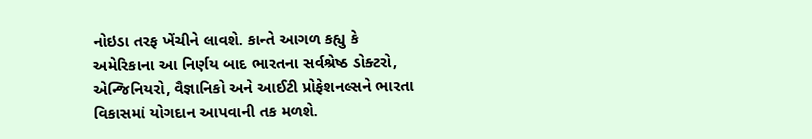નોઇડા તરફ ખેંચીને લાવશે. કાન્તે આગળ કહ્યુ કે અમેરિકાના આ નિર્ણય બાદ ભારતના સર્વશ્રેષ્ઠ ડોક્ટરો, એન્જિનિયરો, વૈજ્ઞાનિકો અને આઈટી પ્રોફેશનલ્સને ભારતા વિકાસમાં યોગદાન આપવાની તક મળશે.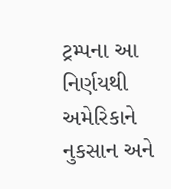ટ્રમ્પના આ નિર્ણયથી અમેરિકાને નુકસાન અને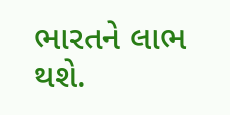ભારતને લાભ થશે.